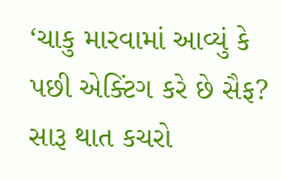‘ચાકુ મારવામાં આવ્યું કે પછી એક્ટિંગ કરે છે સૈફ? સારૂ થાત કચરો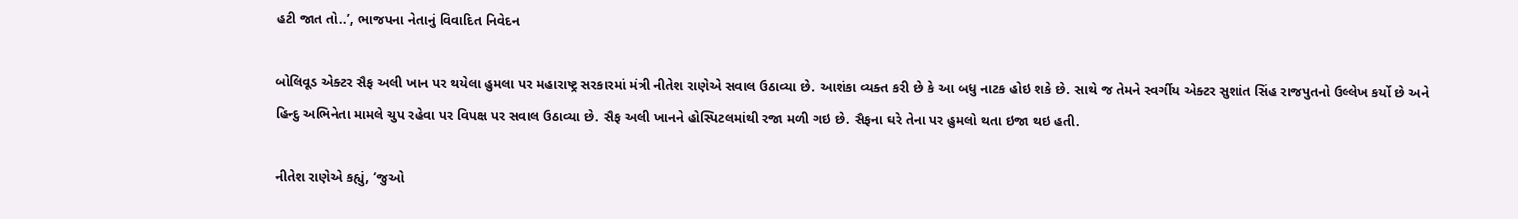હટી જાત તો..’, ભાજપના નેતાનું વિવાદિત નિવેદન

બોલિવૂડ એક્ટર સૈફ અલી ખાન પર થયેલા હુમલા પર મહારાષ્ટ્ર સરકારમાં મંત્રી નીતેશ રાણેએ સવાલ ઉઠાવ્યા છે. આશંકા વ્યક્ત કરી છે કે આ બધુ નાટક હોઇ શકે છે. સાથે જ તેમને સ્વર્ગીય એક્ટર સુશાંત સિંહ રાજપુતનો ઉલ્લેખ કર્યો છે અને હિન્દુ અભિનેતા મામલે ચુપ રહેવા પર વિપક્ષ પર સવાલ ઉઠાવ્યા છે. સૈફ અલી ખાનને હોસ્પિટલમાંથી રજા મળી ગઇ છે. સૈફના ઘરે તેના પર હુમલો થતા ઇજા થઇ હતી.

નીતેશ રાણેએ કહ્યું, ‘જુઓ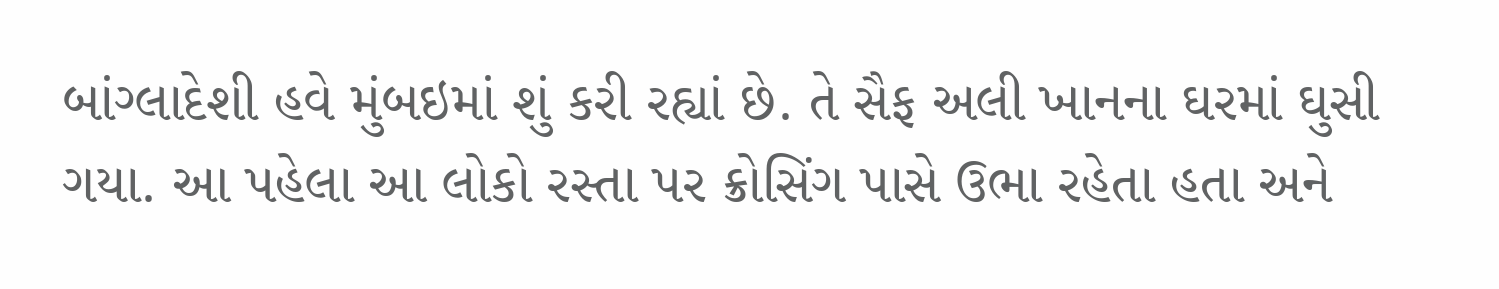બાંગ્લાદેશી હવે મુંબઇમાં શું કરી રહ્યાં છે. તે સૈફ અલી ખાનના ઘરમાં ઘુસી ગયા. આ પહેલા આ લોકો રસ્તા પર ક્રોસિંગ પાસે ઉભા રહેતા હતા અને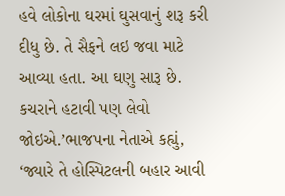હવે લોકોના ઘરમાં ઘુસવાનું શરૂ કરી દીધુ છે. તે સૈફને લઇ જવા માટે આવ્યા હતા. આ ઘણુ સારૂ છે. કચરાને હટાવી પણ લેવો જોઇએ.’ભાજપના નેતાએ કહ્યું, ‘જ્યારે તે હોસ્પિટલની બહાર આવી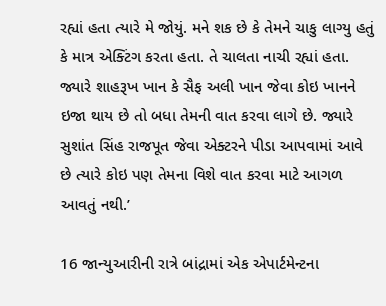રહ્યાં હતા ત્યારે મે જોયું. મને શક છે કે તેમને ચાકુ લાગ્યુ હતું કે માત્ર એક્ટિંગ કરતા હતા. તે ચાલતા નાચી રહ્યાં હતા. જ્યારે શાહરૂખ ખાન કે સૈફ અલી ખાન જેવા કોઇ ખાનને ઇજા થાય છે તો બધા તેમની વાત કરવા લાગે છે. જ્યારે સુશાંત સિંહ રાજપૂત જેવા એક્ટરને પીડા આપવામાં આવે છે ત્યારે કોઇ પણ તેમના વિશે વાત કરવા માટે આગળ આવતું નથી.’

16 જાન્યુઆરીની રાત્રે બાંદ્રામાં એક એપાર્ટમેન્ટના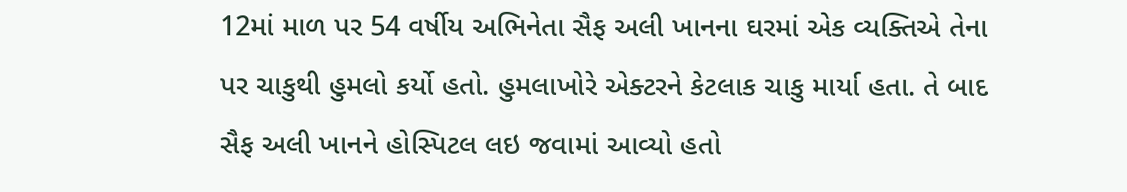12માં માળ પર 54 વર્ષીય અભિનેતા સૈફ અલી ખાનના ઘરમાં એક વ્યક્તિએ તેના પર ચાકુથી હુમલો કર્યો હતો. હુમલાખોરે એક્ટરને કેટલાક ચાકુ માર્યા હતા. તે બાદ સૈફ અલી ખાનને હોસ્પિટલ લઇ જવામાં આવ્યો હતો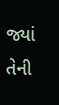જ્યાં તેની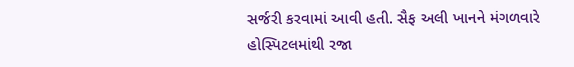સર્જરી કરવામાં આવી હતી. સૈફ અલી ખાનને મંગળવારે હોસ્પિટલમાંથી રજા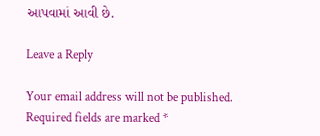આપવામાં આવી છે.

Leave a Reply

Your email address will not be published. Required fields are marked *